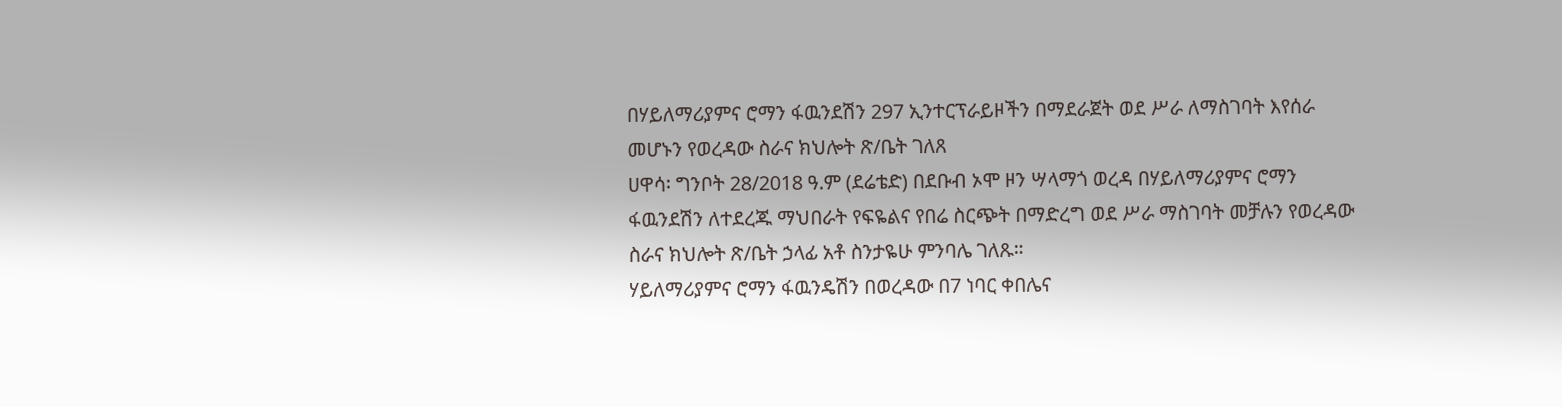በሃይለማሪያምና ሮማን ፋዉንደሽን 297 ኢንተርፕራይዞችን በማደራጀት ወደ ሥራ ለማስገባት እየሰራ መሆኑን የወረዳው ስራና ክህሎት ጽ/ቤት ገለጸ
ሀዋሳ፡ ግንቦት 28/2018 ዓ.ም (ደሬቴድ) በደቡብ ኦሞ ዞን ሣላማጎ ወረዳ በሃይለማሪያምና ሮማን ፋዉንደሽን ለተደረጁ ማህበራት የፍዬልና የበሬ ስርጭት በማድረግ ወደ ሥራ ማስገባት መቻሉን የወረዳው ስራና ክህሎት ጽ/ቤት ኃላፊ አቶ ስንታዬሁ ምንባሌ ገለጹ።
ሃይለማሪያምና ሮማን ፋዉንዴሽን በወረዳው በ7 ነባር ቀበሌና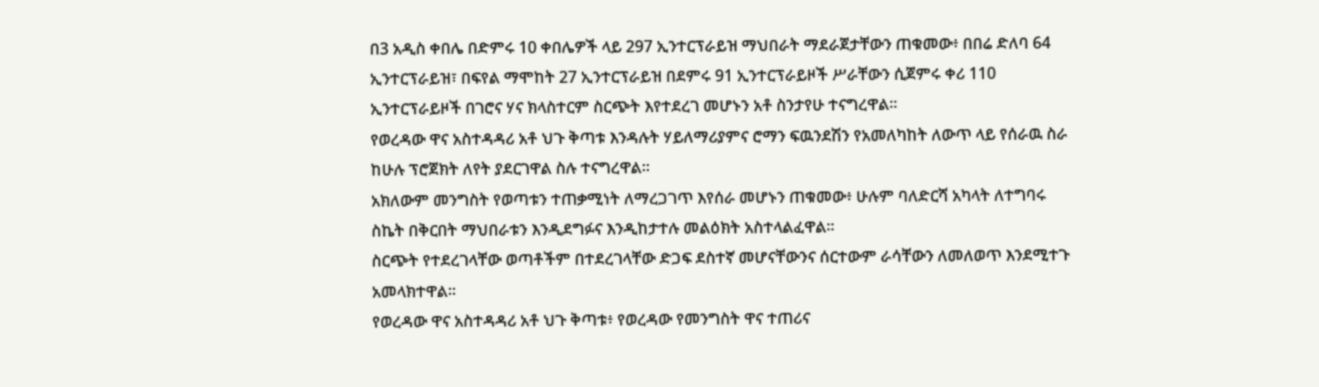በ3 አዲስ ቀበሌ በድምሩ 10 ቀበሌዎች ላይ 297 ኢንተርፕራይዝ ማህበራት ማደራጀታቸውን ጠቁመው፥ በበሬ ድለባ 64 ኢንተርፕራይዝ፣ በፍየል ማሞከት 27 ኢንተርፕራይዝ በደምሩ 91 ኢንተርፕራይዞች ሥራቸውን ሲጀምሩ ቀሪ 110 ኢንተርፕራይዞች በገሮና ሃና ክላስተርም ስርጭት እየተደረገ መሆኑን አቶ ስንታየሁ ተናግረዋል።
የወረዳው ዋና አስተዳዳሪ አቶ ህጉ ቅጣቱ እንዳሉት ሃይለማሪያምና ሮማን ፍዉንደሽን የአመለካከት ለውጥ ላይ የሰራዉ ስራ ከሁሉ ፕሮጀክት ለየት ያደርገዋል ስሉ ተናግረዋል።
አክለውም መንግስት የወጣቱን ተጠቃሚነት ለማረጋገጥ እየሰራ መሆኑን ጠቁመው፥ ሁሉም ባለድርሻ አካላት ለተግባሩ ስኬት በቅርበት ማህበራቱን እንዲደግፉና እንዲከታተሉ መልዕክት አስተላልፈዋል።
ስርጭት የተደረገላቸው ወጣቶችም በተደረገላቸው ድጋፍ ደስተኛ መሆናቸውንና ሰርተውም ራሳቸውን ለመለወጥ እንደሚተጉ አመላክተዋል።
የወረዳው ዋና አስተዳዳሪ አቶ ህጉ ቅጣቱ፥ የወረዳው የመንግስት ዋና ተጠሪና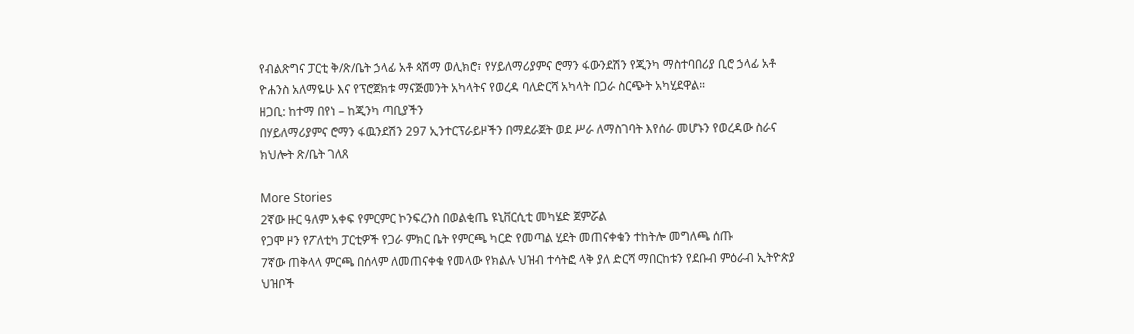የብልጽግና ፓርቲ ቅ/ጽ/ቤት ኃላፊ አቶ ጳሽማ ወሊክሮ፣ የሃይለማሪያምና ሮማን ፋውንደሽን የጂንካ ማስተባበሪያ ቢሮ ኃላፊ አቶ ዮሐንስ አለማዬሁ እና የፕሮጀክቱ ማናጅመንት አካላትና የወረዳ ባለድርሻ አካላት በጋራ ስርጭት አካሂደዋል።
ዘጋቢ: ከተማ በየነ – ከጂንካ ጣቢያችን
በሃይለማሪያምና ሮማን ፋዉንደሽን 297 ኢንተርፕራይዞችን በማደራጀት ወደ ሥራ ለማስገባት እየሰራ መሆኑን የወረዳው ስራና ክህሎት ጽ/ቤት ገለጸ

More Stories
2ኛው ዙር ዓለም አቀፍ የምርምር ኮንፍረንስ በወልቂጤ ዩኒቨርሲቲ መካሄድ ጀምሯል
የጋሞ ዞን የፖለቲካ ፓርቲዎች የጋራ ምክር ቤት የምርጫ ካርድ የመጣል ሂደት መጠናቀቁን ተከትሎ መግለጫ ሰጡ
7ኛው ጠቅላላ ምርጫ በሰላም ለመጠናቀቁ የመላው የክልሉ ህዝብ ተሳትፎ ላቅ ያለ ድርሻ ማበርከቱን የደቡብ ምዕራብ ኢትዮጵያ ህዝቦች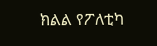ክልል የፖለቲካ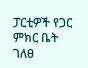ፓርቲዎች የጋር ምክር ቤት ገለፀ